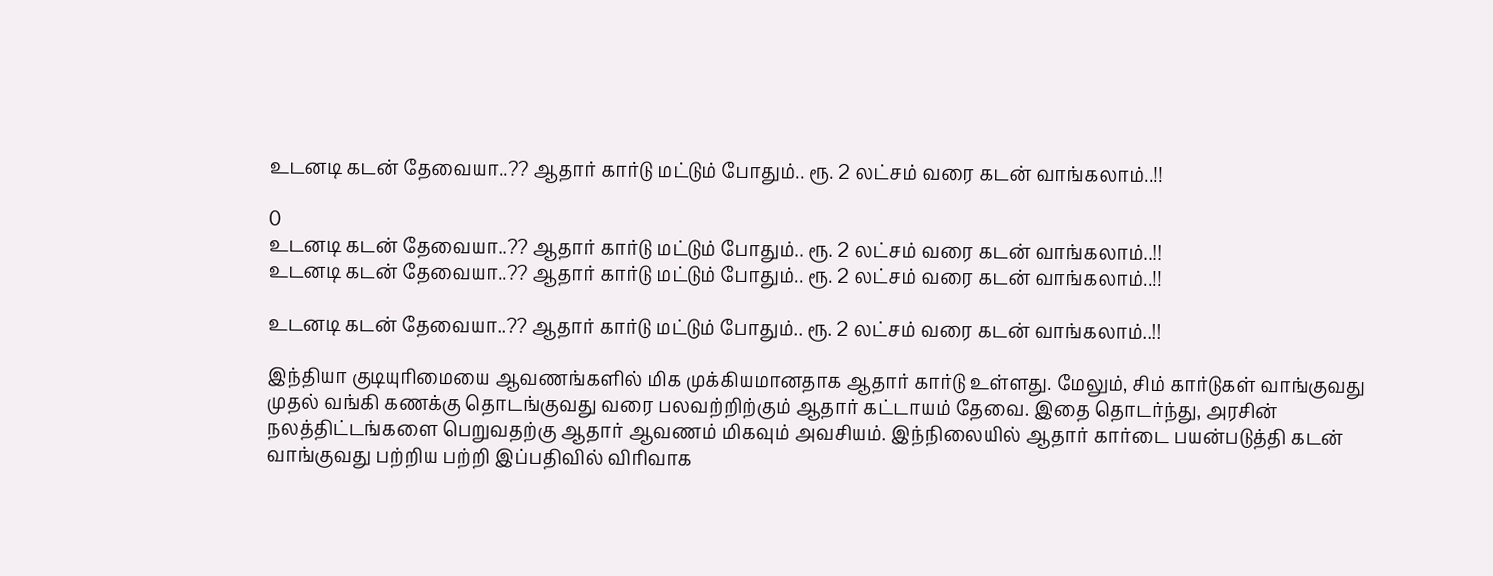உடனடி கடன் தேவையா..?? ஆதார் கார்டு மட்டும் போதும்.. ரூ. 2 லட்சம் வரை கடன் வாங்கலாம்..!!

0
உடனடி கடன் தேவையா..?? ஆதார் கார்டு மட்டும் போதும்.. ரூ. 2 லட்சம் வரை கடன் வாங்கலாம்..!!
உடனடி கடன் தேவையா..?? ஆதார் கார்டு மட்டும் போதும்.. ரூ. 2 லட்சம் வரை கடன் வாங்கலாம்..!!

உடனடி கடன் தேவையா..?? ஆதார் கார்டு மட்டும் போதும்.. ரூ. 2 லட்சம் வரை கடன் வாங்கலாம்..!!

இந்தியா குடியுரிமையை ஆவணங்களில் மிக முக்கியமானதாக ஆதார் கார்டு உள்ளது. மேலும், சிம் கார்டுகள் வாங்குவது முதல் வங்கி கணக்கு தொடங்குவது வரை பலவற்றிற்கும் ஆதார் கட்டாயம் தேவை. இதை தொடர்ந்து, அரசின் நலத்திட்டங்களை பெறுவதற்கு ஆதார் ஆவணம் மிகவும் அவசியம். இந்நிலையில் ஆதார் கார்டை பயன்படுத்தி கடன் வாங்குவது பற்றிய பற்றி இப்பதிவில் விரிவாக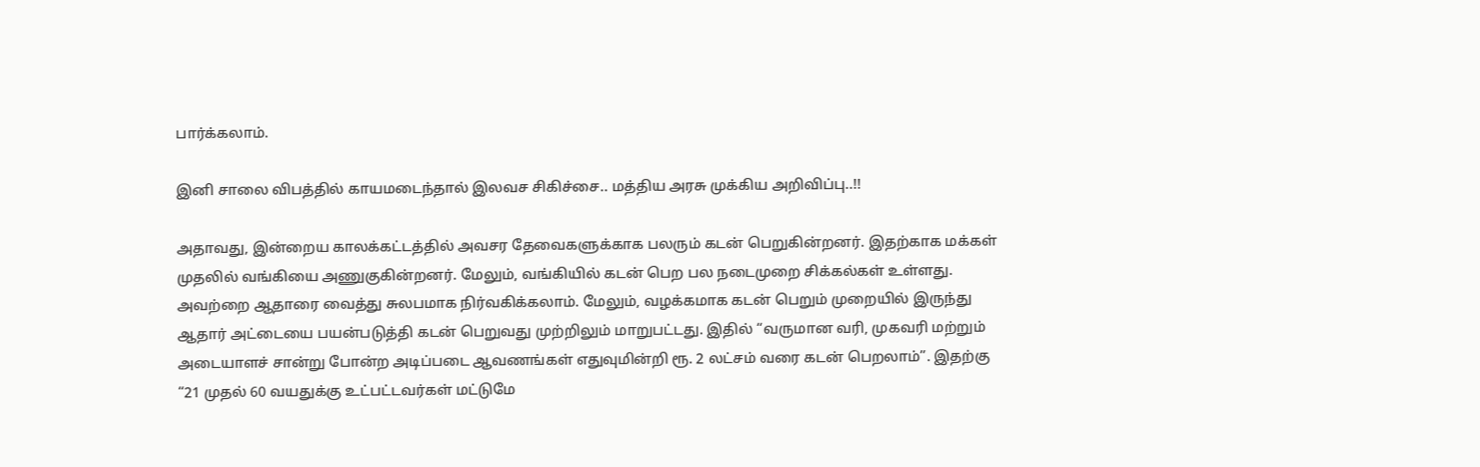பார்க்கலாம்.

இனி சாலை விபத்தில் காயமடைந்தால் இலவச சிகிச்சை.. மத்திய அரசு முக்கிய அறிவிப்பு..!!

அதாவது, இன்றைய காலக்கட்டத்தில் அவசர தேவைகளுக்காக பலரும் கடன் பெறுகின்றனர். இதற்காக மக்கள் முதலில் வங்கியை அணுகுகின்றனர். மேலும், வங்கியில் கடன் பெற பல நடைமுறை சிக்கல்கள் உள்ளது. அவற்றை ஆதாரை வைத்து சுலபமாக நிர்வகிக்கலாம். மேலும், வழக்கமாக கடன் பெறும் முறையில் இருந்து ஆதார் அட்டையை பயன்படுத்தி கடன் பெறுவது முற்றிலும் மாறுபட்டது. இதில் “வருமான வரி, முகவரி மற்றும் அடையாளச் சான்று போன்ற அடிப்படை ஆவணங்கள் எதுவுமின்றி ரூ. 2 லட்சம் வரை கடன் பெறலாம்”. இதற்கு “21 முதல் 60 வயதுக்கு உட்பட்டவர்கள் மட்டுமே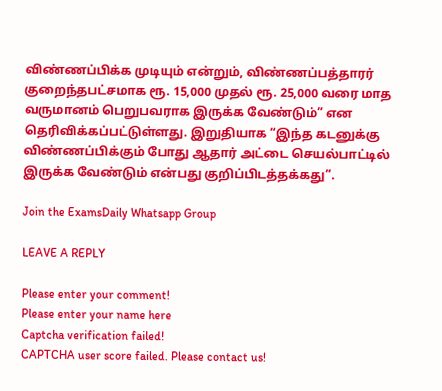விண்ணப்பிக்க முடியும் என்றும், விண்ணப்பத்தாரர் குறைந்தபட்சமாக ரூ. 15,000 முதல் ரூ. 25,000 வரை மாத வருமானம் பெறுபவராக இருக்க வேண்டும்” என தெரிவிக்கப்பட்டுள்ளது. இறுதியாக “இந்த கடனுக்கு விண்ணப்பிக்கும் போது ஆதார் அட்டை செயல்பாட்டில் இருக்க வேண்டும் என்பது குறிப்பிடத்தக்கது”.

Join the ExamsDaily Whatsapp Group

LEAVE A REPLY

Please enter your comment!
Please enter your name here
Captcha verification failed!
CAPTCHA user score failed. Please contact us!